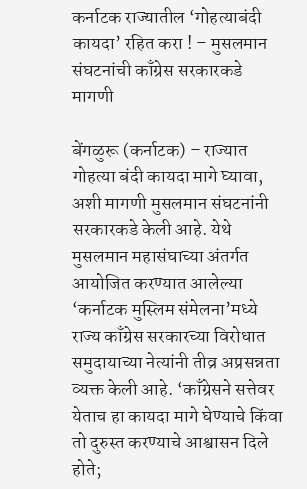कर्नाटक राज्यातील ‘गोहत्याबंदी कायदा’ रहित करा ! – मुसलमान संघटनांची काँग्रेस सरकारकडे मागणी

बेंगळुरू (कर्नाटक) – राज्यात गोहत्या बंदी कायदा मागे घ्यावा, अशी मागणी मुसलमान संघटनांनी सरकारकडे केली आहे. येथे मुसलमान महासंघाच्या अंतर्गत आयोजित करण्यात आलेल्या ‘कर्नाटक मुस्लिम संमेलना’मध्ये राज्य काँग्रेस सरकारच्या विरोधात समुदायाच्या नेत्यांनी तीव्र अप्रसन्नता व्यक्त केली आहे. ‘काँग्रेसने सत्तेवर येताच हा कायदा मागे घेण्याचे किंवा तो दुरुस्त करण्याचे आश्वासन दिले होते;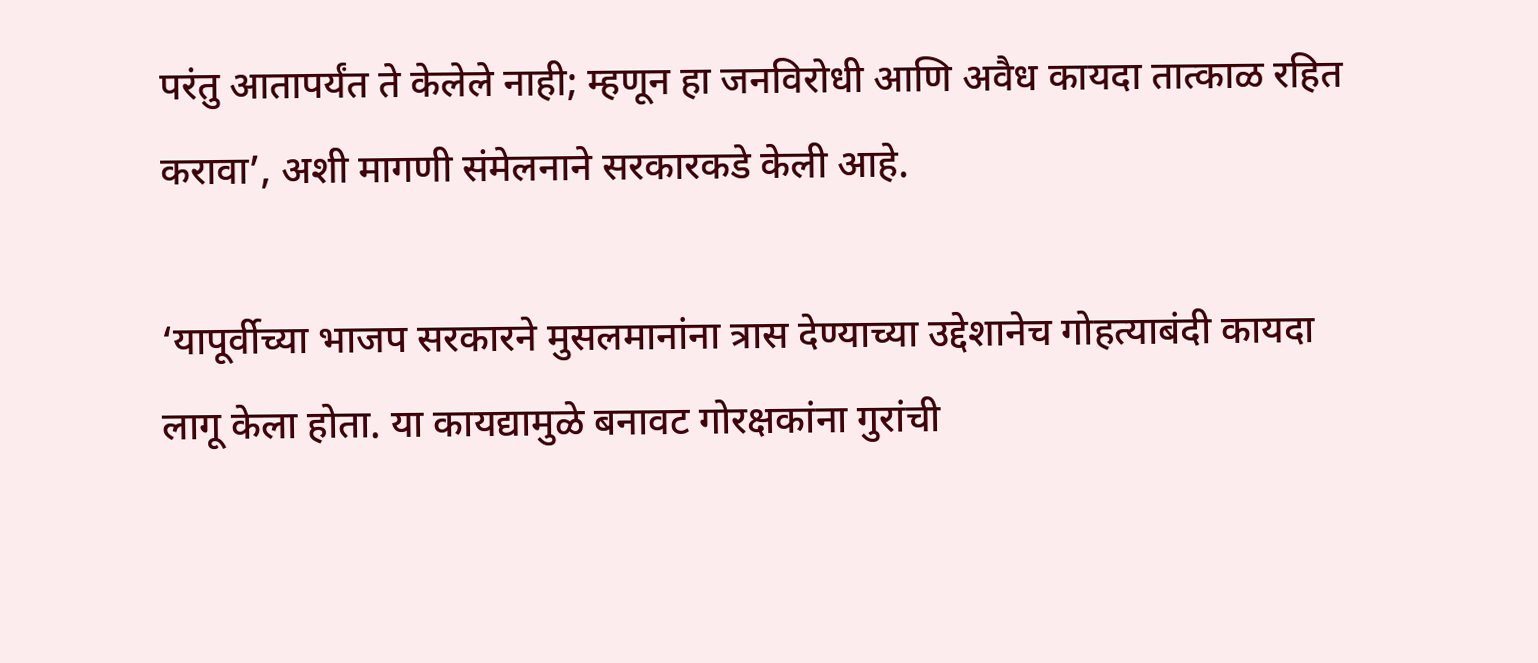परंतु आतापर्यंत ते केलेले नाही; म्हणून हा जनविरोधी आणि अवैध कायदा तात्काळ रहित करावा’, अशी मागणी संमेलनाने सरकारकडे केली आहे.

‘यापूर्वीच्या भाजप सरकारने मुसलमानांना त्रास देण्याच्या उद्देशानेच गोहत्याबंदी कायदा लागू केला होता. या कायद्यामुळे बनावट गोरक्षकांना गुरांची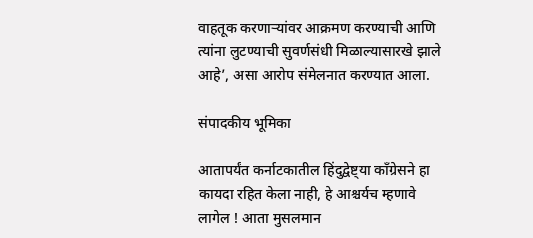वाहतूक करणार्‍यांवर आक्रमण करण्याची आणि त्यांना लुटण्याची सुवर्णसंधी मिळाल्यासारखे झाले आहे’, असा आरोप संमेलनात करण्यात आला.

संपादकीय भूमिका

आतापर्यंत कर्नाटकातील हिंदुद्वेष्ट्या काँग्रेसने हा कायदा रहित केला नाही, हे आश्चर्यच म्हणावे लागेल ! आता मुसलमान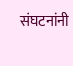संघटनांनी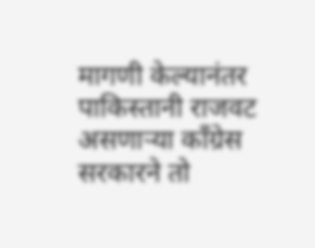मागणी केल्यानंतर पाकिस्तानी राजवट असणार्‍या काँग्रेस सरकारने तो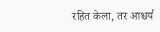रहित केला, तर आश्चर्य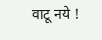वाटू नये !